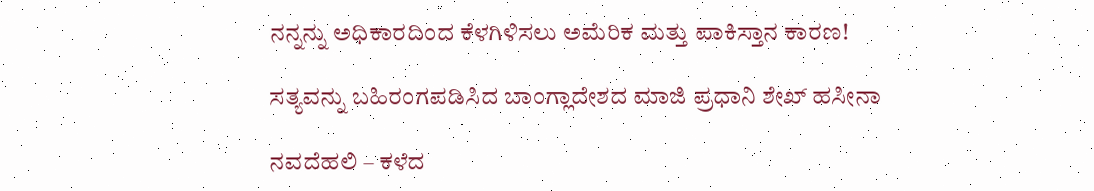ನನ್ನನ್ನು ಅಧಿಕಾರದಿಂದ ಕೆಳಗಿಳಿಸಲು ಅಮೆರಿಕ ಮತ್ತು ಪಾಕಿಸ್ತಾನ ಕಾರಣ!

ಸತ್ಯವನ್ನು ಬಹಿರಂಗಪಡಿಸಿದ ಬಾಂಗ್ಲಾದೇಶದ ಮಾಜಿ ಪ್ರಧಾನಿ ಶೇಖ್ ಹಸೀನಾ

ನವದೆಹಲಿ – ಕಳೆದ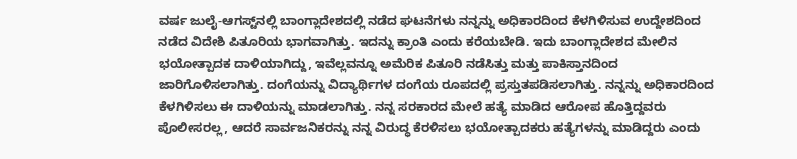ವರ್ಷ ಜುಲೈ-ಆಗಸ್ಟ್‌ನಲ್ಲಿ ಬಾಂಗ್ಲಾದೇಶದಲ್ಲಿ ನಡೆದ ಘಟನೆಗಳು ನನ್ನನ್ನು ಅಧಿಕಾರದಿಂದ ಕೆಳಗಿಳಿಸುವ ಉದ್ದೇಶದಿಂದ ನಡೆದ ವಿದೇಶಿ ಪಿತೂರಿಯ ಭಾಗವಾಗಿತ್ತು. ಇದನ್ನು ಕ್ರಾಂತಿ ಎಂದು ಕರೆಯಬೇಡಿ. ಇದು ಬಾಂಗ್ಲಾದೇಶದ ಮೇಲಿನ ಭಯೋತ್ಪಾದಕ ದಾಳಿಯಾಗಿದ್ದು, ಇವೆಲ್ಲವನ್ನೂ ಅಮೆರಿಕ ಪಿತೂರಿ ನಡೆಸಿತ್ತು ಮತ್ತು ಪಾಕಿಸ್ತಾನದಿಂದ ಜಾರಿಗೊಳಿಸಲಾಗಿತ್ತು. ದಂಗೆಯನ್ನು ವಿದ್ಯಾರ್ಥಿಗಳ ದಂಗೆಯ ರೂಪದಲ್ಲಿ ಪ್ರಸ್ತುತಪಡಿಸಲಾಗಿತ್ತು. ನನ್ನನ್ನು ಅಧಿಕಾರದಿಂದ ಕೆಳಗಿಳಿಸಲು ಈ ದಾಳಿಯನ್ನು ಮಾಡಲಾಗಿತ್ತು. ನನ್ನ ಸರಕಾರದ ಮೇಲೆ ಹತ್ಯೆ ಮಾಡಿದ ಆರೋಪ ಹೊತ್ತಿದ್ದವರು ಪೊಲೀಸರಲ್ಲ, ಆದರೆ ಸಾರ್ವಜನಿಕರನ್ನು ನನ್ನ ವಿರುದ್ಧ ಕೆರಳಿಸಲು ಭಯೋತ್ಪಾದಕರು ಹತ್ಯೆಗಳನ್ನು ಮಾಡಿದ್ದರು ಎಂದು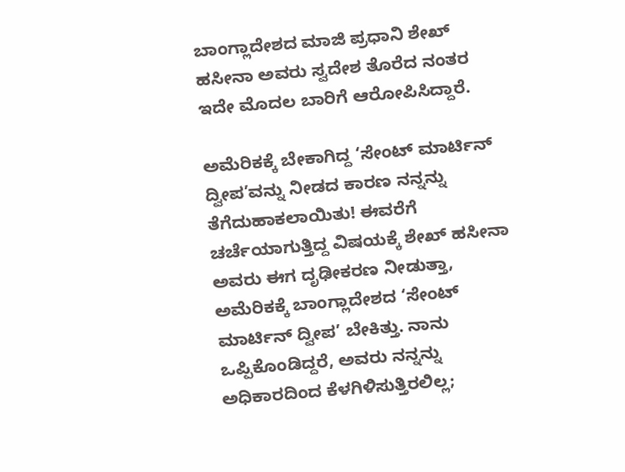ಬಾಂಗ್ಲಾದೇಶದ ಮಾಜಿ ಪ್ರಧಾನಿ ಶೇಖ್ ಹಸೀನಾ ಅವರು ಸ್ವದೇಶ ತೊರೆದ ನಂತರ ಇದೇ ಮೊದಲ ಬಾರಿಗೆ ಆರೋಪಿಸಿದ್ದಾರೆ.

ಅಮೆರಿಕಕ್ಕೆ ಬೇಕಾಗಿದ್ದ ‘ಸೇಂಟ್ ಮಾರ್ಟಿನ್ ದ್ವೀಪ’ವನ್ನು ನೀಡದ ಕಾರಣ ನನ್ನನ್ನು ತೆಗೆದುಹಾಕಲಾಯಿತು! ಈವರೆಗೆ ಚರ್ಚೆಯಾಗುತ್ತಿದ್ದ ವಿಷಯಕ್ಕೆ ಶೇಖ್ ಹಸೀನಾ ಅವರು ಈಗ ದೃಢೀಕರಣ ನೀಡುತ್ತಾ, ಅಮೆರಿಕಕ್ಕೆ ಬಾಂಗ್ಲಾದೇಶದ ‘ಸೇಂಟ್ ಮಾರ್ಟಿನ್ ದ್ವೀಪ’ ಬೇಕಿತ್ತು. ನಾನು ಒಪ್ಪಿಕೊಂಡಿದ್ದರೆ, ಅವರು ನನ್ನನ್ನು ಅಧಿಕಾರದಿಂದ ಕೆಳಗಿಳಿಸುತ್ತಿರಲಿಲ್ಲ;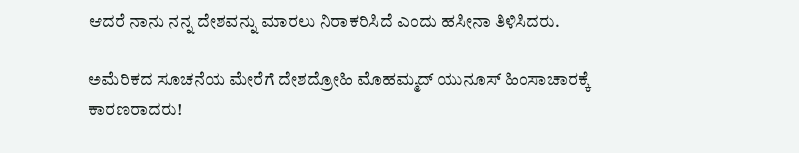ಆದರೆ ನಾನು ನನ್ನ ದೇಶವನ್ನು ಮಾರಲು ನಿರಾಕರಿಸಿದೆ ಎಂದು ಹಸೀನಾ ತಿಳಿಸಿದರು.

ಅಮೆರಿಕದ ಸೂಚನೆಯ ಮೇರೆಗೆ ದೇಶದ್ರೋಹಿ ಮೊಹಮ್ಮದ್ ಯುನೂಸ್ ಹಿಂಸಾಚಾರಕ್ಕೆ ಕಾರಣರಾದರು!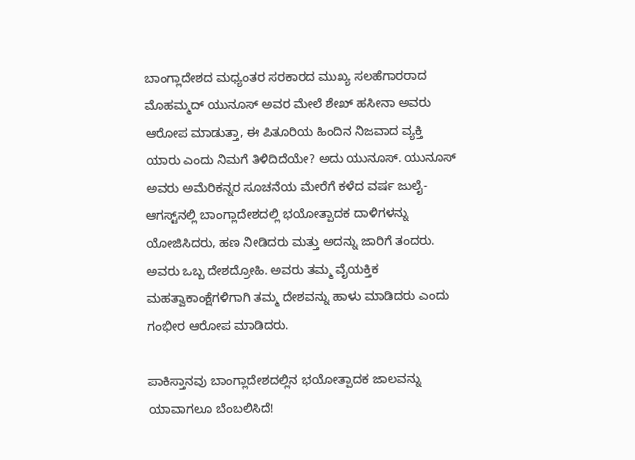ಬಾಂಗ್ಲಾದೇಶದ ಮಧ್ಯಂತರ ಸರಕಾರದ ಮುಖ್ಯ ಸಲಹೆಗಾರರಾದ ಮೊಹಮ್ಮದ್ ಯುನೂಸ್ ಅವರ ಮೇಲೆ ಶೇಖ್ ಹಸೀನಾ ಅವರು ಆರೋಪ ಮಾಡುತ್ತಾ, ಈ ಪಿತೂರಿಯ ಹಿಂದಿನ ನಿಜವಾದ ವ್ಯಕ್ತಿ ಯಾರು ಎಂದು ನಿಮಗೆ ತಿಳಿದಿದೆಯೇ? ಅದು ಯುನೂಸ್. ಯುನೂಸ್ ಅವರು ಅಮೆರಿಕನ್ನರ ಸೂಚನೆಯ ಮೇರೆಗೆ ಕಳೆದ ವರ್ಷ ಜುಲೈ-ಆಗಸ್ಟ್‌ನಲ್ಲಿ ಬಾಂಗ್ಲಾದೇಶದಲ್ಲಿ ಭಯೋತ್ಪಾದಕ ದಾಳಿಗಳನ್ನು ಯೋಜಿಸಿದರು, ಹಣ ನೀಡಿದರು ಮತ್ತು ಅದನ್ನು ಜಾರಿಗೆ ತಂದರು. ಅವರು ಒಬ್ಬ ದೇಶದ್ರೋಹಿ. ಅವರು ತಮ್ಮ ವೈಯಕ್ತಿಕ ಮಹತ್ವಾಕಾಂಕ್ಷೆಗಳಿಗಾಗಿ ತಮ್ಮ ದೇಶವನ್ನು ಹಾಳು ಮಾಡಿದರು ಎಂದು ಗಂಭೀರ ಆರೋಪ ಮಾಡಿದರು.

ಪಾಕಿಸ್ತಾನವು ಬಾಂಗ್ಲಾದೇಶದಲ್ಲಿನ ಭಯೋತ್ಪಾದಕ ಜಾಲವನ್ನು ಯಾವಾಗಲೂ ಬೆಂಬಲಿಸಿದೆ!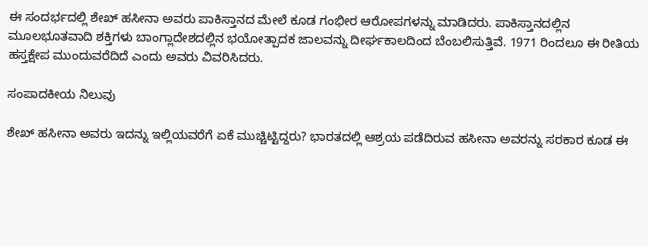ಈ ಸಂದರ್ಭದಲ್ಲಿ ಶೇಖ್ ಹಸೀನಾ ಅವರು ಪಾಕಿಸ್ತಾನದ ಮೇಲೆ ಕೂಡ ಗಂಭೀರ ಆರೋಪಗಳನ್ನು ಮಾಡಿದರು. ಪಾಕಿಸ್ತಾನದಲ್ಲಿನ ಮೂಲಭೂತವಾದಿ ಶಕ್ತಿಗಳು ಬಾಂಗ್ಲಾದೇಶದಲ್ಲಿನ ಭಯೋತ್ಪಾದಕ ಜಾಲವನ್ನು ದೀರ್ಘಕಾಲದಿಂದ ಬೆಂಬಲಿಸುತ್ತಿವೆ. 1971 ರಿಂದಲೂ ಈ ರೀತಿಯ ಹಸ್ತಕ್ಷೇಪ ಮುಂದುವರೆದಿದೆ ಎಂದು ಅವರು ವಿವರಿಸಿದರು.

ಸಂಪಾದಕೀಯ ನಿಲುವು

ಶೇಖ್ ಹಸೀನಾ ಅವರು ಇದನ್ನು ಇಲ್ಲಿಯವರೆಗೆ ಏಕೆ ಮುಚ್ಚಿಟ್ಟಿದ್ದರು? ಭಾರತದಲ್ಲಿ ಆಶ್ರಯ ಪಡೆದಿರುವ ಹಸೀನಾ ಅವರನ್ನು ಸರಕಾರ ಕೂಡ ಈ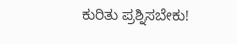ಕುರಿತು ಪ್ರಶ್ನಿಸಬೇಕು!